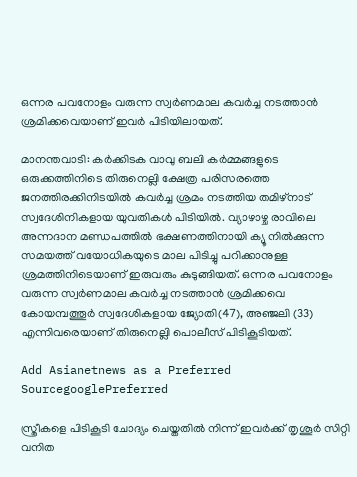ഒന്നര പവനോളം വരുന്ന സ്വര്‍ണമാല കവര്‍ച്ച നടത്താന്‍ ശ്രമിക്കവെയാണ് ഇവർ പിടിയിലായത്.

മാനന്തവാടി: കര്‍ക്കിടക വാവു ബലി കര്‍മ്മങ്ങളുടെ ഒരുക്കത്തിനിടെ തിരുനെല്ലി ക്ഷേത്ര പരിസരത്തെ ജനത്തിരക്കിനിടയില്‍ കവര്‍ച്ച ശ്രമം നടത്തിയ തമിഴ്‌നാട് സ്വദേശിനികളായ യുവതികള്‍ പിടിയില്‍. വ്യാഴാഴ്ച രാവിലെ അന്നദാന മണ്ഡപത്തില്‍ ഭക്ഷണത്തിനായി ക്യൂ നില്‍ക്കുന്ന സമയത്ത് വയോധികയുടെ മാല പിടിച്ചു പറിക്കാനുള്ള ശ്രമത്തിനിടെയാണ് ഇരുവരും കുടുങ്ങിയത്. ഒന്നര പവനോളം വരുന്ന സ്വര്‍ണമാല കവര്‍ച്ച നടത്താന്‍ ശ്രമിക്കവെ കോയമ്പത്തൂര്‍ സ്വദേശികളായ ജ്യോതി(47), അഞ്ജലി (33) എന്നിവരെയാണ് തിരുനെല്ലി പൊലീസ് പിടികൂടിയത്.

Add Asianetnews as a Preferred SourcegooglePreferred

സ്ത്രീകളെ പിടികൂടി ചോദ്യം ചെയ്തതില്‍ നിന്ന് ഇവര്‍ക്ക് തൃശൂര്‍ സിറ്റി വനിത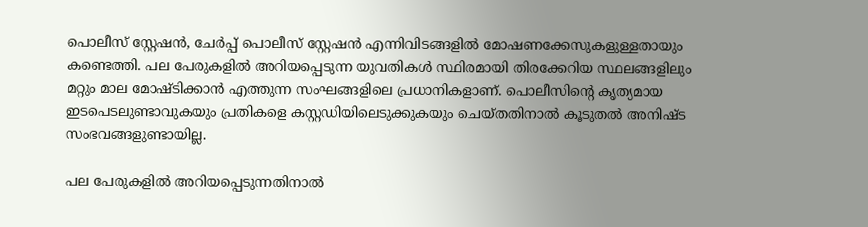പൊലീസ് സ്റ്റേഷന്‍, ചേര്‍പ്പ് പൊലീസ് സ്റ്റേഷന്‍ എന്നിവിടങ്ങളില്‍ മോഷണക്കേസുകളുള്ളതായും കണ്ടെത്തി. പല പേരുകളില്‍ അറിയപ്പെടുന്ന യുവതികള്‍ സ്ഥിരമായി തിരക്കേറിയ സ്ഥലങ്ങളിലും മറ്റും മാല മോഷ്ടിക്കാന്‍ എത്തുന്ന സംഘങ്ങളിലെ പ്രധാനികളാണ്. പൊലീസിന്റെ കൃത്യമായ ഇടപെടലുണ്ടാവുകയും പ്രതികളെ കസ്റ്റഡിയിലെടുക്കുകയും ചെയ്തതിനാല്‍ കൂടുതല്‍ അനിഷ്ട സംഭവങ്ങളുണ്ടായില്ല.

പല പേരുകളില്‍ അറിയപ്പെടുന്നതിനാല്‍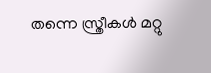തന്നെ സ്ത്രീകള്‍ മറ്റു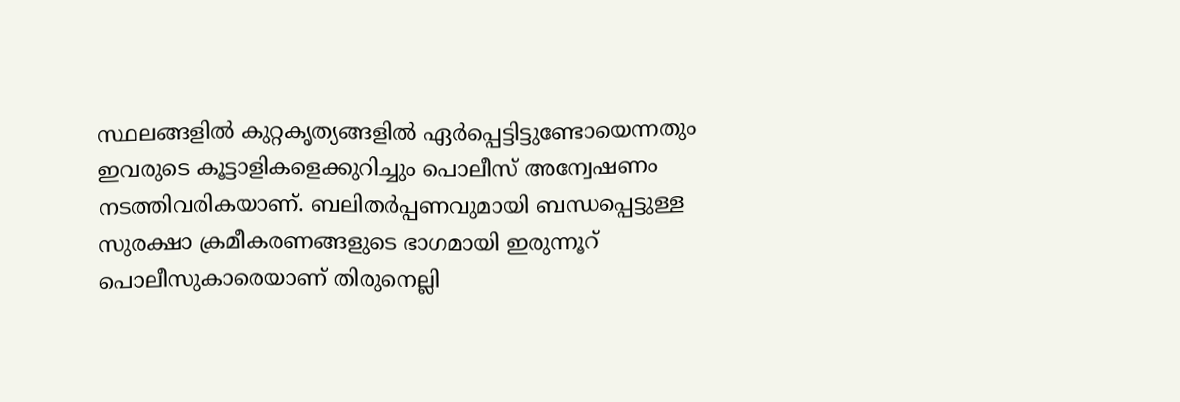സ്ഥലങ്ങളില്‍ കുറ്റകൃത്യങ്ങളിൽ ഏര്‍പ്പെട്ടിട്ടുണ്ടോയെന്നതും ഇവരുടെ കൂട്ടാളികളെക്കുറിച്ചും പൊലീസ് അന്വേഷണം നടത്തിവരികയാണ്. ബലിതര്‍പ്പണവുമായി ബന്ധപ്പെട്ടുള്ള സുരക്ഷാ ക്രമീകരണങ്ങളുടെ ഭാഗമായി ഇരുന്നൂറ് പൊലീസുകാരെയാണ് തിരുനെല്ലി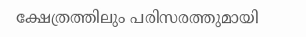ക്ഷേത്രത്തിലും പരിസരത്തുമായി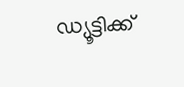ഡ്യൂട്ടിക്ക്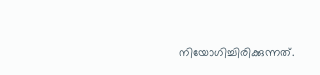നിയോഗിച്ചിരിക്കുന്നത്.